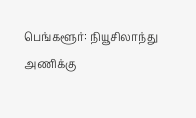பெங்களூர்: நியூசிலாந்து அணிக்கு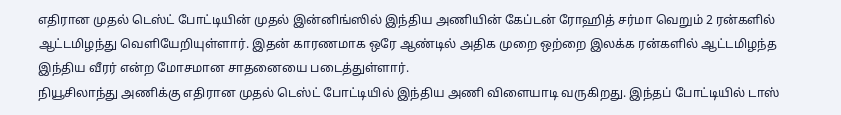எதிரான முதல் டெஸ்ட் போட்டியின் முதல் இன்னிங்ஸில் இந்திய அணியின் கேப்டன் ரோஹித் சர்மா வெறும் 2 ரன்களில் ஆட்டமிழந்து வெளியேறியுள்ளார். இதன் காரணமாக ஒரே ஆண்டில் அதிக முறை ஒற்றை இலக்க ரன்களில் ஆட்டமிழந்த இந்திய வீரர் என்ற மோசமான சாதனையை படைத்துள்ளார்.
நியூசிலாந்து அணிக்கு எதிரான முதல் டெஸ்ட் போட்டியில் இந்திய அணி விளையாடி வருகிறது. இந்தப் போட்டியில் டாஸ்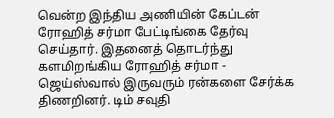வென்ற இந்திய அணியின் கேப்டன் ரோஹித் சர்மா பேட்டிங்கை தேர்வு செய்தார். இதனைத் தொடர்ந்து களமிறங்கிய ரோஹித் சர்மா - ஜெய்ஸ்வால் இருவரும் ரன்களை சேர்க்க திணறினர். டிம் சவுதி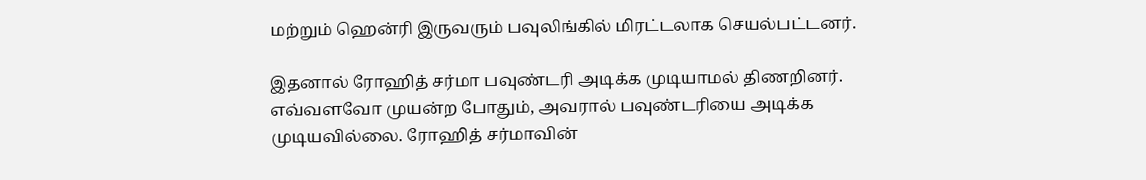மற்றும் ஹென்ரி இருவரும் பவுலிங்கில் மிரட்டலாக செயல்பட்டனர்.

இதனால் ரோஹித் சர்மா பவுண்டரி அடிக்க முடியாமல் திணறினர். எவ்வளவோ முயன்ற போதும், அவரால் பவுண்டரியை அடிக்க முடியவில்லை. ரோஹித் சர்மாவின்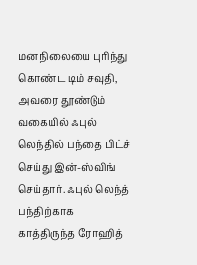மனநிலையை புரிந்து கொண்ட டிம் சவுதி, அவரை தூண்டும் வகையில் ஃபுல் லெந்தில் பந்தை பிட்ச் செய்து இன்-ஸ்விங் செய்தார். ஃபுல் லெந்த் பந்திற்காக காத்திருந்த ரோஹித்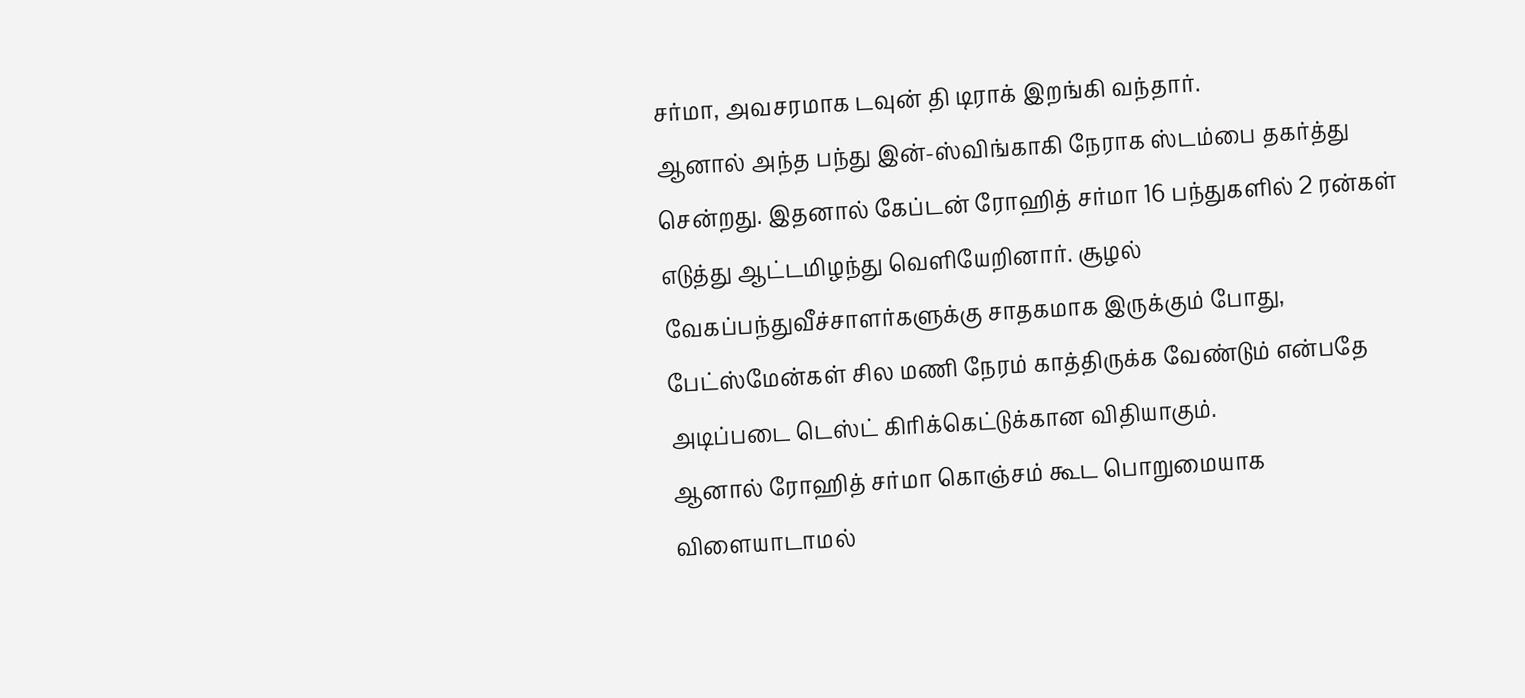சர்மா, அவசரமாக டவுன் தி டிராக் இறங்கி வந்தார்.
ஆனால் அந்த பந்து இன்-ஸ்விங்காகி நேராக ஸ்டம்பை தகர்த்து சென்றது. இதனால் கேப்டன் ரோஹித் சர்மா 16 பந்துகளில் 2 ரன்கள் எடுத்து ஆட்டமிழந்து வெளியேறினார். சூழல் வேகப்பந்துவீச்சாளர்களுக்கு சாதகமாக இருக்கும் போது, பேட்ஸ்மேன்கள் சில மணி நேரம் காத்திருக்க வேண்டும் என்பதே அடிப்படை டெஸ்ட் கிரிக்கெட்டுக்கான விதியாகும்.
ஆனால் ரோஹித் சர்மா கொஞ்சம் கூட பொறுமையாக விளையாடாமல்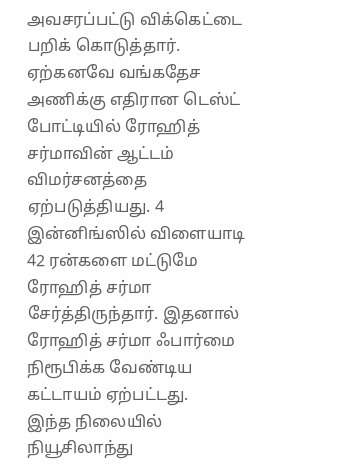அவசரப்பட்டு விக்கெட்டை பறிக் கொடுத்தார். ஏற்கனவே வங்கதேச அணிக்கு எதிரான டெஸ்ட் போட்டியில் ரோஹித் சர்மாவின் ஆட்டம் விமர்சனத்தை ஏற்படுத்தியது. 4 இன்னிங்ஸில் விளையாடி 42 ரன்களை மட்டுமே ரோஹித் சர்மா சேர்த்திருந்தார். இதனால் ரோஹித் சர்மா ஃபார்மை நிரூபிக்க வேண்டிய கட்டாயம் ஏற்பட்டது.
இந்த நிலையில் நியூசிலாந்து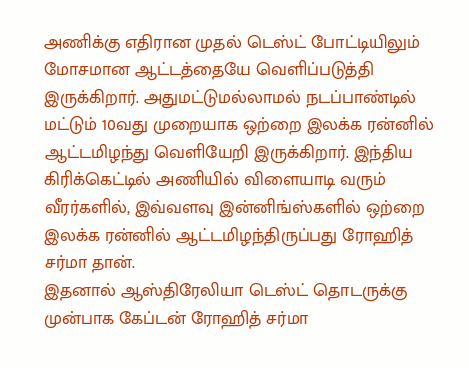அணிக்கு எதிரான முதல் டெஸ்ட் போட்டியிலும் மோசமான ஆட்டத்தையே வெளிப்படுத்தி இருக்கிறார். அதுமட்டுமல்லாமல் நடப்பாண்டில் மட்டும் 10வது முறையாக ஒற்றை இலக்க ரன்னில் ஆட்டமிழந்து வெளியேறி இருக்கிறார். இந்திய கிரிக்கெட்டில் அணியில் விளையாடி வரும் வீரர்களில், இவ்வளவு இன்னிங்ஸ்களில் ஒற்றை இலக்க ரன்னில் ஆட்டமிழந்திருப்பது ரோஹித் சர்மா தான்.
இதனால் ஆஸ்திரேலியா டெஸ்ட் தொடருக்கு முன்பாக கேப்டன் ரோஹித் சர்மா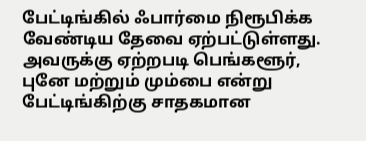பேட்டிங்கில் ஃபார்மை நிரூபிக்க வேண்டிய தேவை ஏற்பட்டுள்ளது. அவருக்கு ஏற்றபடி பெங்களூர், புனே மற்றும் மும்பை என்று பேட்டிங்கிற்கு சாதகமான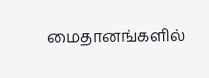மைதானங்களில்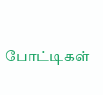போட்டிகள்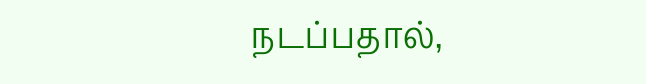நடப்பதால்,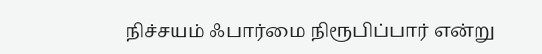நிச்சயம் ஃபார்மை நிரூபிப்பார் என்று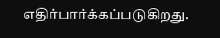எதிர்பார்க்கப்படுகிறது.